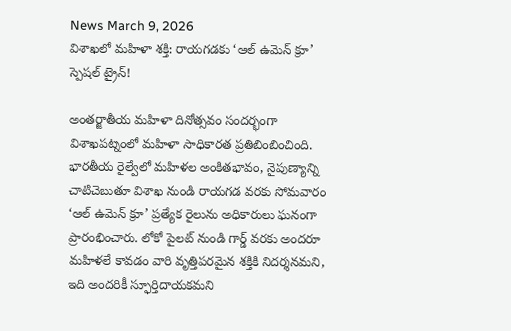News March 9, 2026
విశాఖలో మహిళా శక్తి: రాయగడకు ‘ఆల్ ఉమెన్ క్రూ’ స్పెషల్ ట్రైన్!

అంతర్జాతీయ మహిళా దినోత్సవం సందర్భంగా విశాఖపట్నంలో మహిళా సాధికారత ప్రతిబింబించింది. భారతీయ రైల్వేలో మహిళల అంకితభావం, నైపుణ్యాన్ని చాటిచెబుతూ విశాఖ నుండి రాయగడ వరకు సోమవారం ‘ఆల్ ఉమెన్ క్రూ’ ప్రత్యేక రైలును అధికారులు ఘనంగా ప్రారంభించారు. లోకో పైలట్ నుండి గార్డ్ వరకు అందరూ మహిళలే కావడం వారి వృత్తిపరమైన శక్తికి నిదర్శనమని, ఇది అందరికీ స్ఫూర్తిదాయకమని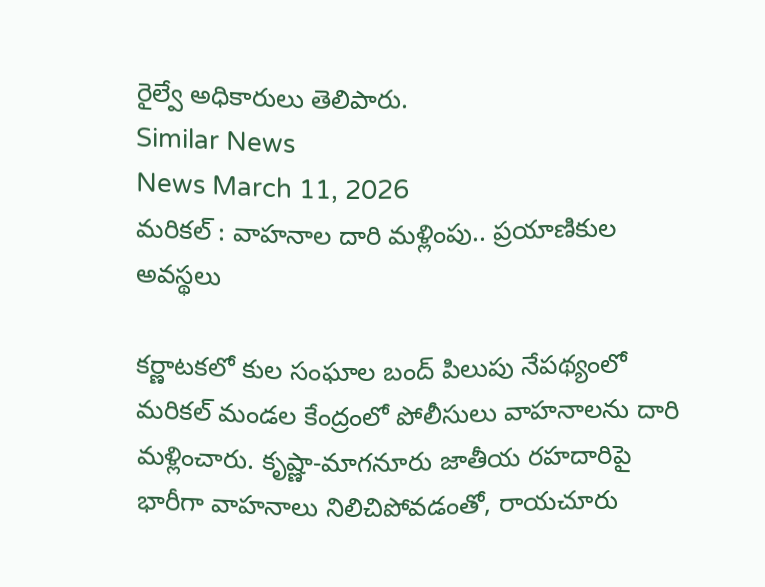రైల్వే అధికారులు తెలిపారు.
Similar News
News March 11, 2026
మరికల్ : వాహనాల దారి మళ్లింపు.. ప్రయాణికుల అవస్థలు

కర్ణాటకలో కుల సంఘాల బంద్ పిలుపు నేపథ్యంలో మరికల్ మండల కేంద్రంలో పోలీసులు వాహనాలను దారి మళ్లించారు. కృష్ణా-మాగనూరు జాతీయ రహదారిపై భారీగా వాహనాలు నిలిచిపోవడంతో, రాయచూరు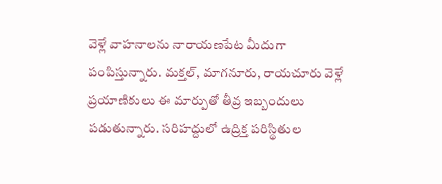వెళ్లే వాహనాలను నారాయణపేట మీదుగా పంపిస్తున్నారు. మక్తల్, మాగనూరు, రాయచూరు వెళ్లే ప్రయాణికులు ఈ మార్పుతో తీవ్ర ఇబ్బందులు పడుతున్నారు. సరిహద్దులో ఉద్రిక్త పరిస్థితుల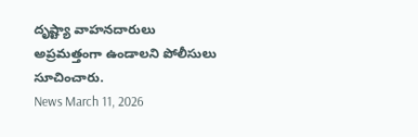దృష్ట్యా వాహనదారులు అప్రమత్తంగా ఉండాలని పోలీసులు సూచించారు.
News March 11, 2026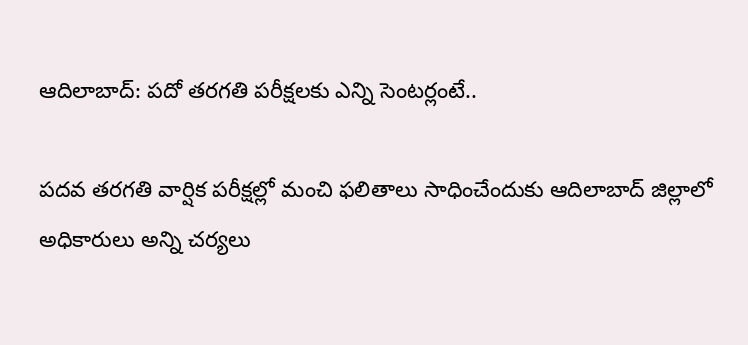ఆదిలాబాద్: పదో తరగతి పరీక్షలకు ఎన్ని సెంటర్లంటే..

పదవ తరగతి వార్షిక పరీక్షల్లో మంచి ఫలితాలు సాధించేందుకు ఆదిలాబాద్ జిల్లాలో అధికారులు అన్ని చర్యలు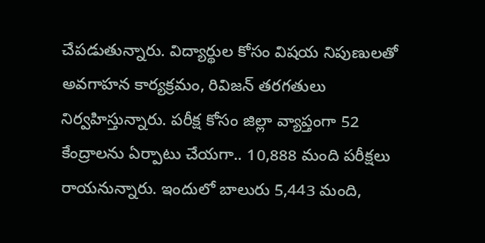చేపడుతున్నారు. విద్యార్థుల కోసం విషయ నిపుణులతో అవగాహన కార్యక్రమం, రివిజన్ తరగతులు నిర్వహిస్తున్నారు. పరీక్ష కోసం జిల్లా వ్యాప్తంగా 52 కేంద్రాలను ఏర్పాటు చేయగా.. 10,888 మంది పరీక్షలు రాయనున్నారు. ఇందులో బాలురు 5,443 మంది,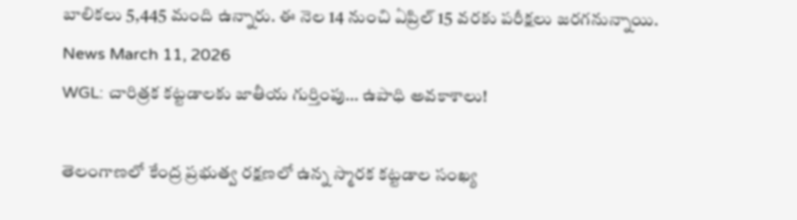బాలికలు 5,445 మంది ఉన్నారు. ఈ నెల 14 నుంచి ఏప్రిల్ 15 వరకు పరీక్షలు జరగనున్నాయి.
News March 11, 2026
WGL: చారిత్రక కట్టడాలకు జాతీయ గుర్తింపు… ఉపాధి అవకాశాలు!

తెలంగాణలో కేంద్ర ప్రభుత్వ రక్షణలో ఉన్న స్మారక కట్టడాల సంఖ్య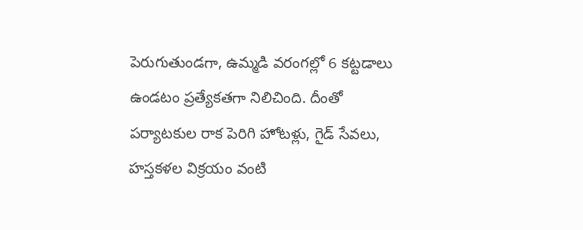పెరుగుతుండగా, ఉమ్మడి వరంగల్లో 6 కట్టడాలు ఉండటం ప్రత్యేకతగా నిలిచింది. దీంతో పర్యాటకుల రాక పెరిగి హోటళ్లు, గైడ్ సేవలు, హస్తకళల విక్రయం వంటి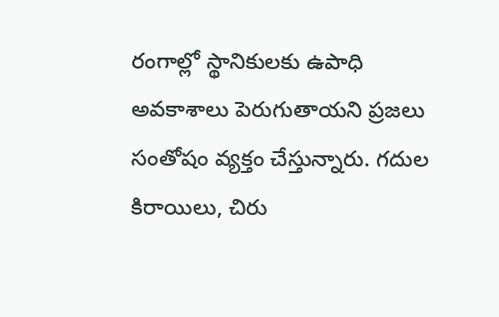రంగాల్లో స్థానికులకు ఉపాధి అవకాశాలు పెరుగుతాయని ప్రజలు సంతోషం వ్యక్తం చేస్తున్నారు. గదుల కిరాయిలు, చిరు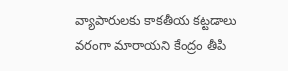వ్యాపారులకు కాకతీయ కట్టడాలు వరంగా మారాయని కేంద్రం తీపి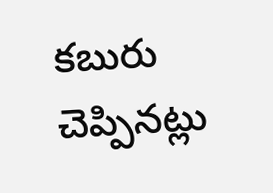కబురు చెప్పినట్లు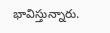భావిస్తున్నారు.